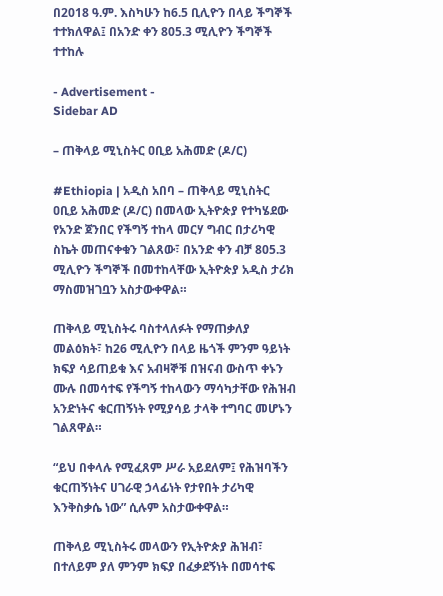በ2018 ዓ.ም. እስካሁን ከ6.5 ቢሊዮን በላይ ችግኞች ተተክለዋል፤ በአንድ ቀን 805.3 ሚሊዮን ችግኞች ተተከሉ

- Advertisement -
Sidebar AD

– ጠቅላይ ሚኒስትር ዐቢይ አሕመድ (ዶ/ር)

#Ethiopia | አዲስ አበባ – ጠቅላይ ሚኒስትር ዐቢይ አሕመድ (ዶ/ር) በመላው ኢትዮጵያ የተካሄደው የአንድ ጀንበር የችግኝ ተከላ መርሃ ግብር በታሪካዊ ስኬት መጠናቀቁን ገልጸው፣ በአንድ ቀን ብቻ 805.3 ሚሊዮን ችግኞች በመተከላቸው ኢትዮጵያ አዲስ ታሪክ ማስመዝገቧን አስታውቀዋል።

ጠቅላይ ሚኒስትሩ ባስተላለፉት የማጠቃለያ መልዕክት፣ ከ26 ሚሊዮን በላይ ዜጎች ምንም ዓይነት ክፍያ ሳይጠይቁ እና አብዛኞቹ በዝናብ ውስጥ ቀኑን ሙሉ በመሳተፍ የችግኝ ተከላውን ማሳካታቸው የሕዝብ አንድነትና ቁርጠኝነት የሚያሳይ ታላቅ ተግባር መሆኑን ገልጸዋል።

“ይህ በቀላሉ የሚፈጸም ሥራ አይደለም፤ የሕዝባችን ቁርጠኝነትና ሀገራዊ ኃላፊነት የታየበት ታሪካዊ እንቅስቃሴ ነው” ሲሉም አስታውቀዋል።

ጠቅላይ ሚኒስትሩ መላውን የኢትዮጵያ ሕዝብ፣ በተለይም ያለ ምንም ክፍያ በፈቃደኝነት በመሳተፍ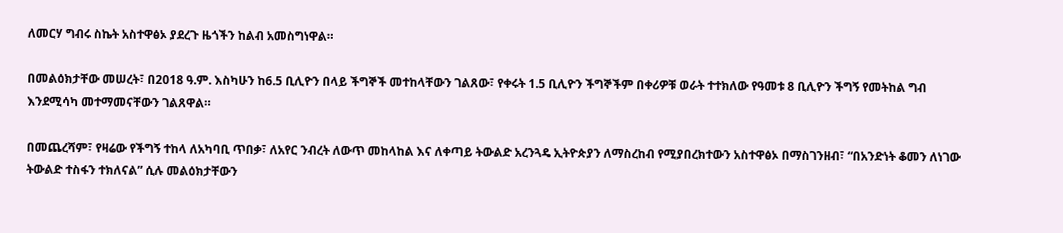ለመርሃ ግብሩ ስኬት አስተዋፅኦ ያደረጉ ዜጎችን ከልብ አመስግነዋል።

በመልዕክታቸው መሠረት፣ በ2018 ዓ.ም. እስካሁን ከ6.5 ቢሊዮን በላይ ችግኞች መተከላቸውን ገልጸው፣ የቀሩት 1.5 ቢሊዮን ችግኞችም በቀሪዎቹ ወራት ተተክለው የዓመቱ 8 ቢሊዮን ችግኝ የመትከል ግብ እንደሚሳካ መተማመናቸውን ገልጸዋል።

በመጨረሻም፣ የዛሬው የችግኝ ተከላ ለአካባቢ ጥበቃ፣ ለአየር ንብረት ለውጥ መከላከል እና ለቀጣይ ትውልድ አረንጓዴ ኢትዮጵያን ለማስረከብ የሚያበረክተውን አስተዋፅኦ በማስገንዘብ፣ “በአንድነት ቆመን ለነገው ትውልድ ተስፋን ተክለናል” ሲሉ መልዕክታቸውን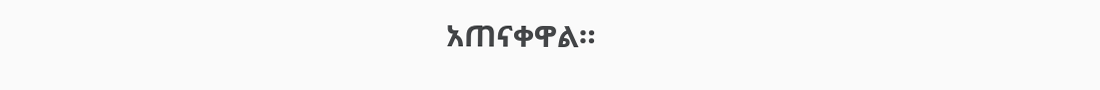አጠናቀዋል።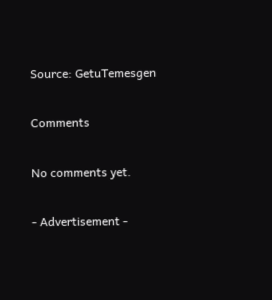Source: GetuTemesgen

Comments

No comments yet.

- Advertisement -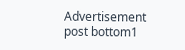Advertisement post bottom1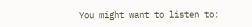You might want to listen to: